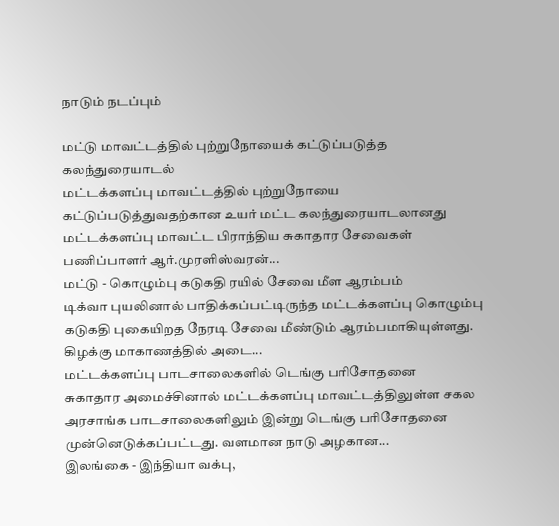நாடும் நடப்பும்

மட்டு மாவட்டத்தில் புற்றுநோயைக் கட்டுப்படுத்த கலந்துரையாடல்
மட்டக்களப்பு மாவட்டத்தில் புற்றுநோயை கட்டுப்படுத்துவதற்கான உயர் மட்ட கலந்துரையாடலானது மட்டக்களப்பு மாவட்ட பிராந்திய சுகாதார சேவைகள் பணிப்பாளர் ஆர்.முரளிஸ்வரன்...
மட்டு - கொழும்பு கடுகதி ரயில் சேவை மீள ஆரம்பம்
டிக்வா புயலினால் பாதிக்கப்பட்டிருந்த மட்டக்களப்பு கொழும்பு கடுகதி புகையிறத நேரடி சேவை மீண்டும் ஆரம்பமாகியுள்ளது. கிழக்கு மாகாணத்தில் அடை...
மட்டக்களப்பு பாடசாலைகளில் டெங்கு பரிசோதனை
சுகாதார அமைச்சினால் மட்டக்களப்பு மாவட்டத்திலுள்ள சகல அரசாங்க பாடசாலைகளிலும் இன்று டெங்கு பரிசோதனை முன்னெடுக்கப்பட்டது. வளமான நாடு அழகான...
இலங்கை - இந்தியா வக்பு,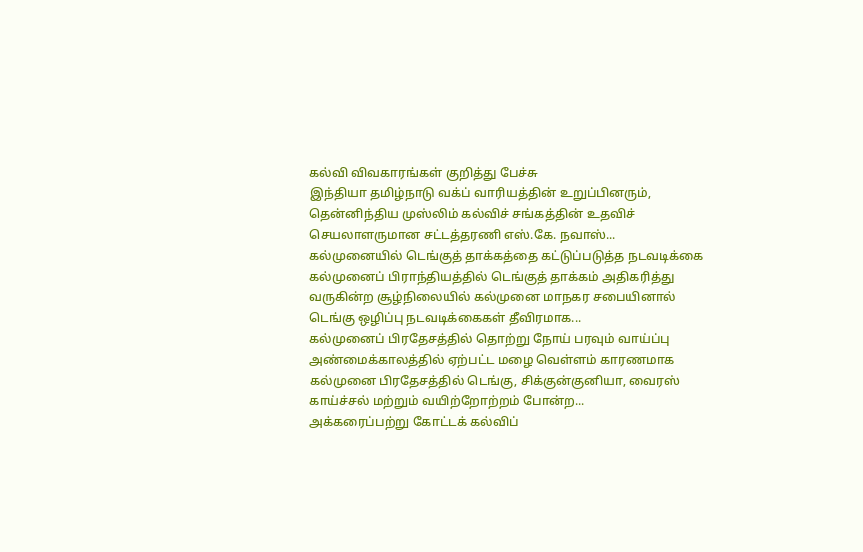கல்வி விவகாரங்கள் குறித்து பேச்சு
இந்தியா தமிழ்நாடு வக்ப் வாரியத்தின் உறுப்பினரும், தென்னிந்திய முஸ்லிம் கல்விச் சங்கத்தின் உதவிச் செயலாளருமான சட்டத்தரணி எஸ்.கே. நவாஸ்...
கல்முனையில் டெங்குத் தாக்கத்தை கட்டுப்படுத்த நடவடிக்கை
கல்முனைப் பிராந்தியத்தில் டெங்குத் தாக்கம் அதிகரித்து வருகின்ற சூழ்நிலையில் கல்முனை மாநகர சபையினால் டெங்கு ஒழிப்பு நடவடிக்கைகள் தீவிரமாக...
கல்முனைப் பிரதேசத்தில் தொற்று நோய் பரவும் வாய்ப்பு
அண்மைக்காலத்தில் ஏற்பட்ட மழை வெள்ளம் காரணமாக கல்முனை பிரதேசத்தில் டெங்கு, சிக்குன்குனியா, வைரஸ் காய்ச்சல் மற்றும் வயிற்றோற்றம் போன்ற...
அக்கரைப்பற்று கோட்டக் கல்விப்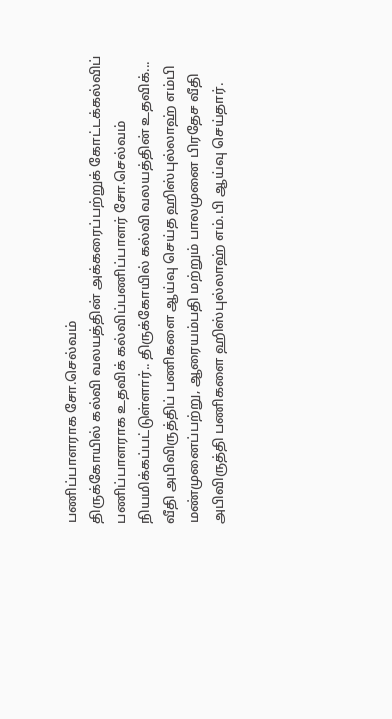பணிப்பாளராக சோ.செல்வம்
திருக்கோயில் கல்வி வலயத்தின் அக்கரைப்பற்றுக் கோட்டக்கல்விப் பணிப்பாளராக உதவிக் கல்விப்பணிப்பாளர் சோ.செல்வம் நியமிக்கப்பட்டுள்ளார்.. திருக்கோயில் கல்வி வலயத்தின் உதவிக்...
வீதி அபிவிருத்திப் பணிகளை ஆய்வு செய்த ஹிஸ்புல்லாஹ் எம்பி
மண்முனைப்பற்று, ஆரையம்பதி மற்றும் பாலமுனை பிரதேச வீதி அபிவிருத்தி பணிகளை ஹிஸ்புல்லாஹ் எம்.பி ஆய்வு செய்தார்.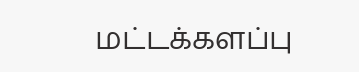மட்டக்களப்பு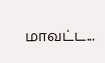மாவட்ட...